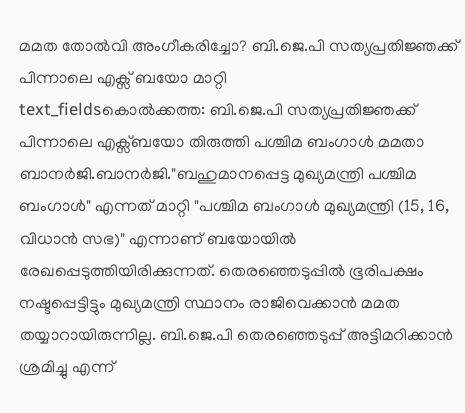മമത തോൽവി അംഗീകരിച്ചോ? ബി.ജെ.പി സത്യപ്രതിജ്ഞക്ക് പിന്നാലെ എക്സ് ബയോ മാറ്റി
text_fieldsകൊൽക്കത്ത: ബി.ജെ.പി സത്യപ്രതിജ്ഞക്ക് പിന്നാലെ എക്സ്ബയോ തിരുത്തി പശ്ചിമ ബംഗാൾ മമതാ ബാനർജി.ബാനർജി."ബഹുമാനപ്പെട്ട മുഖ്യമന്ത്രി പശ്ചിമ ബംഗാൾ" എന്നത് മാറ്റി "പശ്ചിമ ബംഗാൾ മുഖ്യമന്ത്രി (15, 16, വിധാൻ സഭ)" എന്നാണ് ബയോയിൽ രേഖപ്പെടുത്തിയിരിക്കുന്നത്. തെരഞ്ഞെടുപ്പിൽ ഭൂരിപക്ഷം നഷ്ടപ്പെട്ടിട്ടും മുഖ്യമന്ത്രി സ്ഥാനം രാജിവെക്കാൻ മമത തയ്യാറായിരുന്നില്ല. ബി.ജെ.പി തെരഞ്ഞെടുപ്പ് അട്ടിമറിക്കാൻ ശ്രമിച്ചു എന്ന്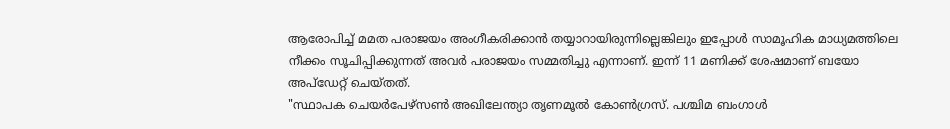ആരോപിച്ച് മമത പരാജയം അംഗീകരിക്കാൻ തയ്യാറായിരുന്നില്ലെങ്കിലും ഇപ്പോൾ സാമൂഹിക മാധ്യമത്തിലെ നീക്കം സൂചിപ്പിക്കുന്നത് അവർ പരാജയം സമ്മതിച്ചു എന്നാണ്. ഇന്ന് 11 മണിക്ക് ശേഷമാണ് ബയോ അപ്ഡേറ്റ് ചെയ്തത്.
"സ്ഥാപക ചെയർപേഴ്സൺ അഖിലേന്ത്യാ തൃണമൂൽ കോൺഗ്രസ്. പശ്ചിമ ബംഗാൾ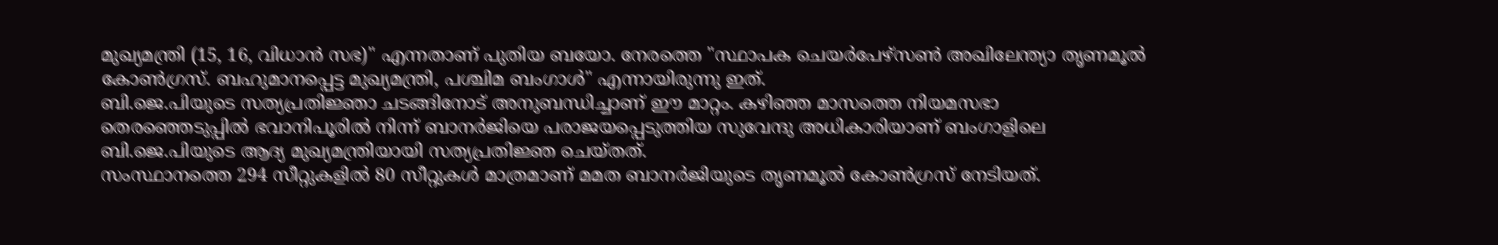മുഖ്യമന്ത്രി (15, 16, വിധാൻ സഭ)" എന്നതാണ് പുതിയ ബയോ. നേരത്തെ "സ്ഥാപക ചെയർപേഴ്സൺ അഖിലേന്ത്യാ തൃണമൂൽ കോൺഗ്രസ്. ബഹുമാനപ്പെട്ട മുഖ്യമന്ത്രി, പശ്ചിമ ബംഗാൾ" എന്നായിരുന്നു ഇത്.
ബി.ജെ.പിയുടെ സത്യപ്രതിജ്ഞാ ചടങ്ങിനോട് അനുബന്ധിച്ചാണ് ഈ മാറ്റം. കഴിഞ്ഞ മാസത്തെ നിയമസഭാ തെരഞ്ഞെടുപ്പിൽ ഭവാനിപൂരിൽ നിന്ന് ബാനർജിയെ പരാജയപ്പെടുത്തിയ സുവേന്ദു അധികാരിയാണ് ബംഗാളിലെ ബി.ജെ.പിയുടെ ആദ്യ മുഖ്യമന്ത്രിയായി സത്യപ്രതിജ്ഞ ചെയ്തത്.
സംസ്ഥാനത്തെ 294 സീറ്റുകളിൽ 80 സീറ്റുകൾ മാത്രമാണ് മമത ബാനർജിയുടെ തൃണമൂൽ കോൺഗ്രസ് നേടിയത്.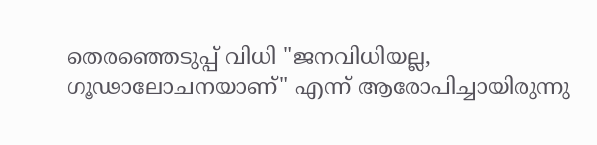തെരഞ്ഞെടുപ്പ് വിധി "ജനവിധിയല്ല, ഗൂഢാലോചനയാണ്" എന്ന് ആരോപിച്ചായിരുന്നു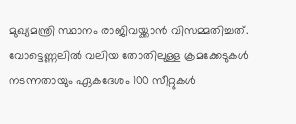മുഖ്യമന്ത്രി സ്ഥാനം രാജിവയ്ക്കാൻ വിസമ്മതിച്ചത്. വോട്ടെണ്ണലിൽ വലിയ തോതിലുള്ള ക്രമക്കേടുകൾ നടന്നതായും ഏകദേശം 100 സീറ്റുകൾ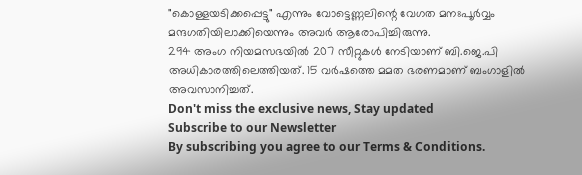"കൊള്ളയടിക്കപ്പെട്ടു" എന്നും വോട്ടെണ്ണലിന്റെ വേഗത മനഃപൂർവ്വം മന്ദഗതിയിലാക്കിയെന്നും അവർ ആരോപിച്ചിരുന്നു.
294 അംഗ നിയമസഭയിൽ 207 സീറ്റുകൾ നേടിയാണ് ബി.ജെ.പി അധികാരത്തിലെത്തിയത്. 15 വർഷത്തെ മമത ഭരണമാണ് ബംഗാളിൽ അവസാനിച്ചത്.
Don't miss the exclusive news, Stay updated
Subscribe to our Newsletter
By subscribing you agree to our Terms & Conditions.